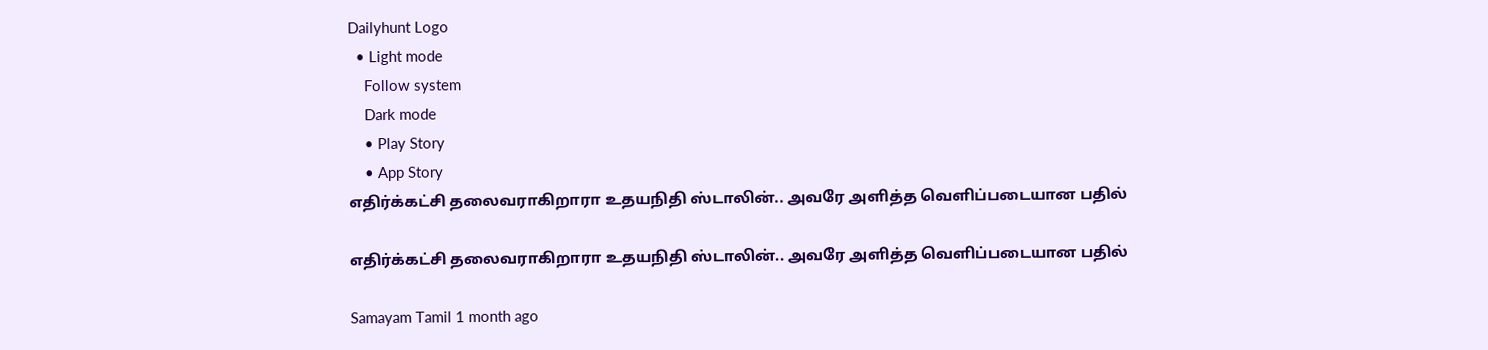Dailyhunt Logo
  • Light mode
    Follow system
    Dark mode
    • Play Story
    • App Story
எதிர்க்கட்சி தலைவராகிறாரா உதயநிதி ஸ்டாலின்.. அவரே அளித்த வெளிப்படையான பதில்

எதிர்க்கட்சி தலைவராகிறாரா உதயநிதி ஸ்டாலின்.. அவரே அளித்த வெளிப்படையான பதில்

Samayam Tamil 1 month ago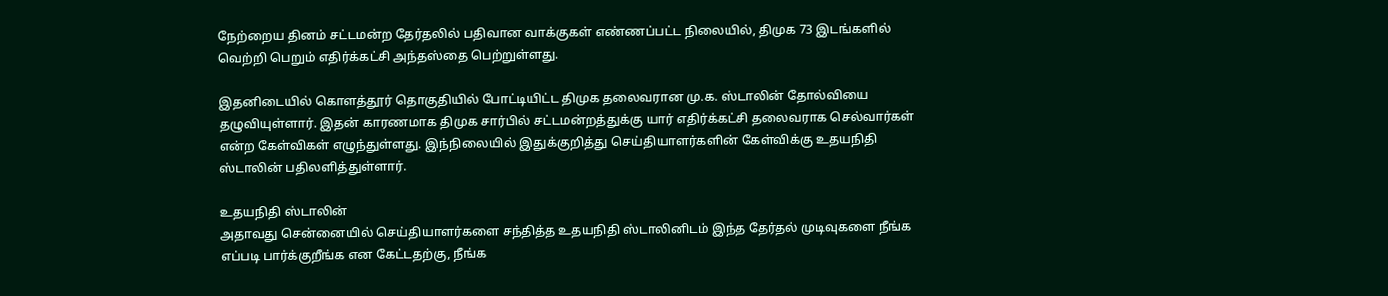நேற்றைய தினம் சட்டமன்ற தேர்தலில் பதிவான வாக்குகள் எண்ணப்பட்ட நிலையில், திமுக 73 இடங்களில் வெற்றி பெறும் எதிர்க்கட்சி அந்தஸ்தை பெற்றுள்ளது.

இதனிடையில் கொளத்தூர் தொகுதியில் போட்டியிட்ட திமுக தலைவரான மு.க. ஸ்டாலின் தோல்வியை தழுவியுள்ளார். இதன் காரணமாக திமுக சார்பில் சட்டமன்றத்துக்கு யார் எதிர்க்கட்சி தலைவராக செல்வார்கள் என்ற கேள்விகள் எழுந்துள்ளது. இந்நிலையில் இதுக்குறித்து செய்தியாளர்களின் கேள்விக்கு உதயநிதி ஸ்டாலின் பதிலளித்துள்ளார்.

உதயநிதி ஸ்டாலின்
அதாவது சென்னையில் செய்தியாளர்களை சந்தித்த உதயநிதி ஸ்டாலினிடம் இந்த தேர்தல் முடிவுகளை நீங்க எப்படி பார்க்குறீங்க என கேட்டதற்கு, நீங்க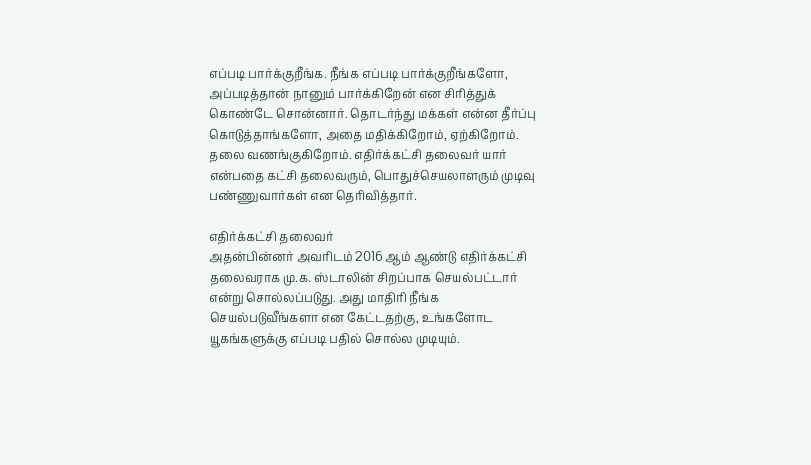எப்படி பார்க்குறீங்க. நீங்க எப்படி பார்க்குறீங்களோ, அப்படித்தான் நானும் பார்க்கிறேன் என சிரித்துக் கொண்டே சொன்னார். தொடர்ந்து மக்கள் என்ன தீர்ப்பு கொடுத்தாங்களோ, அதை மதிக்கிறோம், ஏற்கிறோம். தலை வணங்குகிறோம். எதிர்க்கட்சி தலைவர் யார் என்பதை கட்சி தலைவரும், பொதுச்செயலாளரும் முடிவு பண்ணுவார்கள் என தெரிவித்தார்.

எதிர்க்கட்சி தலைவர்
அதன்பின்னர் அவரிடம் 2016 ஆம் ஆண்டு எதிர்க்கட்சி தலைவராக மு.க. ஸ்டாலின் சிறப்பாக செயல்பட்டார் என்று சொல்லப்படுது. அது மாதிரி நீங்க செயல்படுவீங்களா என கேட்டதற்கு, உங்களோட யூகங்களுக்கு எப்படி பதில் சொல்ல முடியும்.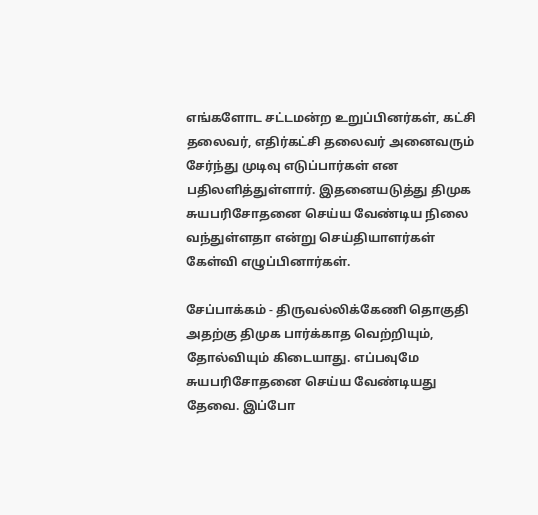எங்களோட சட்டமன்ற உறுப்பினர்கள், கட்சி தலைவர், எதிர்கட்சி தலைவர் அனைவரும் சேர்ந்து முடிவு எடுப்பார்கள் என பதிலளித்துள்ளார். இதனையடுத்து திமுக சுயபரிசோதனை செய்ய வேண்டிய நிலை வந்துள்ளதா என்று செய்தியாளர்கள் கேள்வி எழுப்பினார்கள்.

சேப்பாக்கம் - திருவல்லிக்கேணி தொகுதி
அதற்கு திமுக பார்க்காத வெற்றியும், தோல்வியும் கிடையாது. எப்பவுமே சுயபரிசோதனை செய்ய வேண்டியது தேவை. இப்போ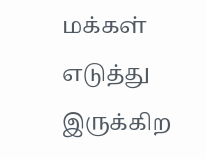மக்கள் எடுத்து இருக்கிற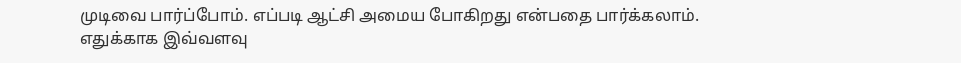முடிவை பார்ப்போம். எப்படி ஆட்சி அமைய போகிறது என்பதை பார்க்கலாம். எதுக்காக இவ்வளவு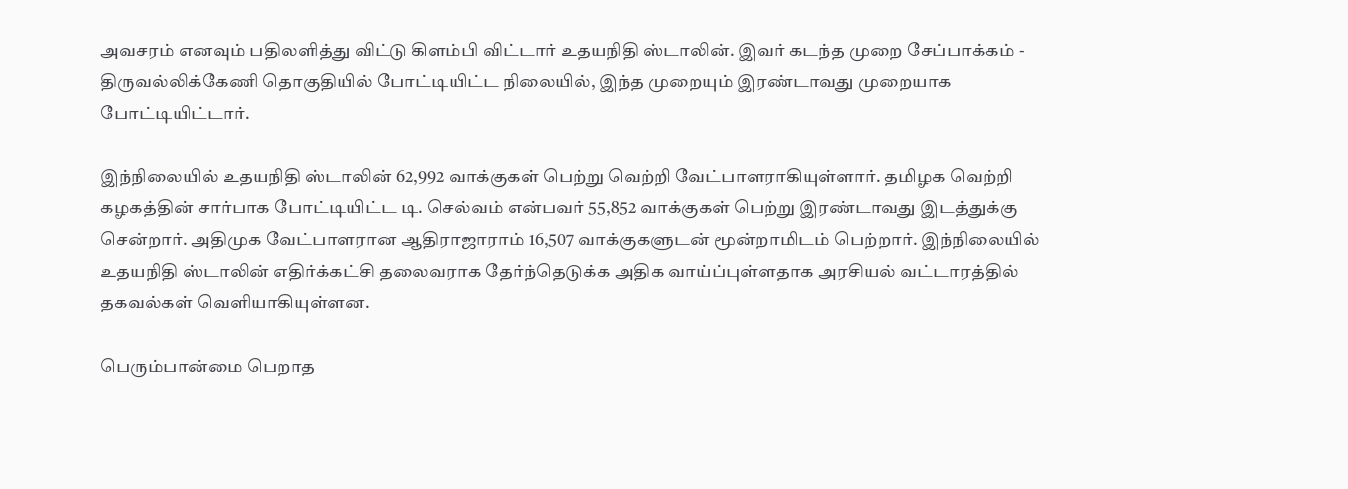அவசரம் எனவும் பதிலளித்து விட்டு கிளம்பி விட்டார் உதயநிதி ஸ்டாலின். இவர் கடந்த முறை சேப்பாக்கம் - திருவல்லிக்கேணி தொகுதியில் போட்டியிட்ட நிலையில், இந்த முறையும் இரண்டாவது முறையாக போட்டியிட்டார்.

இந்நிலையில் உதயநிதி ஸ்டாலின் 62,992 வாக்குகள் பெற்று வெற்றி வேட்பாளராகியுள்ளார். தமிழக வெற்றி கழகத்தின் சார்பாக போட்டியிட்ட டி. செல்வம் என்பவர் 55,852 வாக்குகள் பெற்று இரண்டாவது இடத்துக்கு சென்றார். அதிமுக வேட்பாளரான ஆதிராஜாராம் 16,507 வாக்குகளுடன் மூன்றாமிடம் பெற்றார். இந்நிலையில் உதயநிதி ஸ்டாலின் எதிர்க்கட்சி தலைவராக தேர்ந்தெடுக்க அதிக வாய்ப்புள்ளதாக அரசியல் வட்டாரத்தில் தகவல்கள் வெளியாகியுள்ளன.

பெரும்பான்மை பெறாத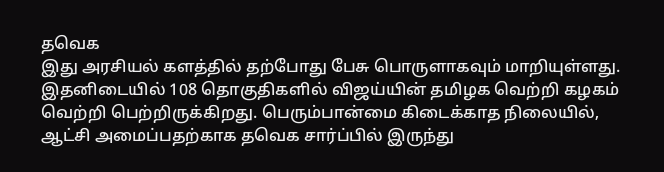தவெக
இது அரசியல் களத்தில் தற்போது பேசு பொருளாகவும் மாறியுள்ளது. இதனிடையில் 108 தொகுதிகளில் விஜய்யின் தமிழக வெற்றி கழகம் வெற்றி பெற்றிருக்கிறது. பெரும்பான்மை கிடைக்காத நிலையில், ஆட்சி அமைப்பதற்காக தவெக சார்ப்பில் இருந்து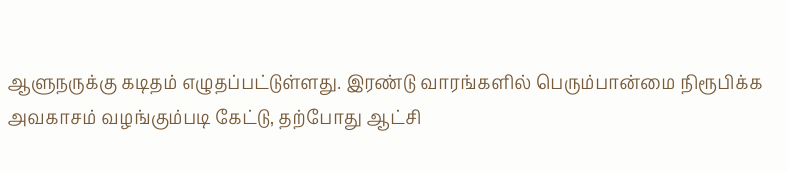ஆளுநருக்கு கடிதம் எழுதப்பட்டுள்ளது. இரண்டு வாரங்களில் பெரும்பான்மை நிரூபிக்க அவகாசம் வழங்கும்படி கேட்டு, தற்போது ஆட்சி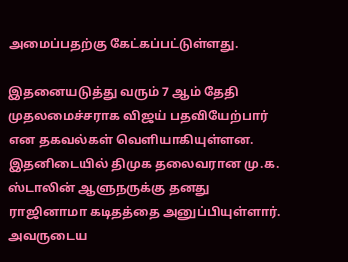அமைப்பதற்கு கேட்கப்பட்டுள்ளது.

இதனையடுத்து வரும் 7 ஆம் தேதி முதலமைச்சராக விஜய் பதவியேற்பார் என தகவல்கள் வெளியாகியுள்ளன. இதனிடையில் திமுக தலைவரான மு.க. ஸ்டாலின் ஆளுநருக்கு தனது ராஜினாமா கடிதத்தை அனுப்பியுள்ளார். அவருடைய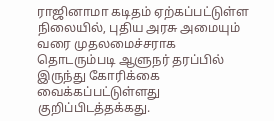ராஜினாமா கடிதம் ஏற்கப்பட்டுள்ள நிலையில், புதிய அரசு அமையும் வரை முதலமைச்சராக தொடரும்படி ஆளுநர் தரப்பில் இருந்து கோரிக்கை வைக்கப்பட்டுள்ளது குறிப்பிடத்தக்கது.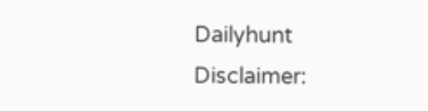Dailyhunt
Disclaimer: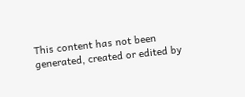This content has not been generated, created or edited by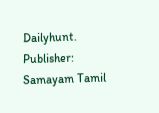Dailyhunt. Publisher: Samayam Tamil